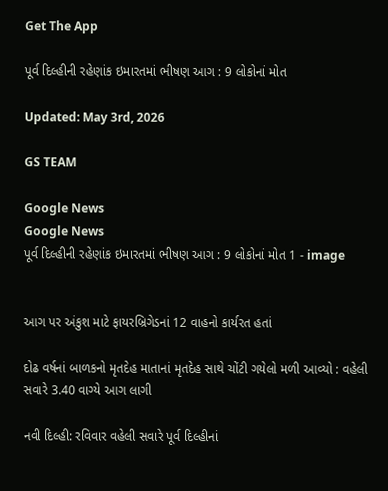Get The App

પૂર્વ દિલ્હીની રહેણાંક ઇમારતમાં ભીષણ આગ : 9 લોકોનાં મોત

Updated: May 3rd, 2026

GS TEAM

Google News
Google News
પૂર્વ દિલ્હીની રહેણાંક ઇમારતમાં ભીષણ આગ : 9 લોકોનાં મોત 1 - image


આગ પર અંકુશ માટે ફાયરબ્રિગેડનાં 12 વાહનો કાર્યરત હતાં

દોઢ વર્ષનાં બાળકનો મૃતદેહ માતાનાં મૃતદેહ સાથે ચોંટી ગયેલો મળી આવ્યો : વહેલી સવારે 3.40 વાગ્યે આગ લાગી

નવી દિલ્હી: રવિવાર વહેલી સવારે પૂર્વ દિલ્હીનાં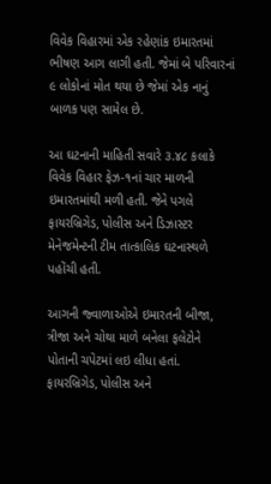વિવેક વિહારમાં એક રહેણાંક ઇમારતમાં ભીષણ આગ લાગી હતી. જેમાં બે પરિવારનાં ૯ લોકોનાં મોત થયા છે જેમાં એક નાનું બાળક પણ સામેલ છે.

આ ઘટનાની માહિતી સવારે ૩.૪૮ કલાકે વિવેક વિહાર ફેઝ-૧નાં ચાર માળની ઇમારતમાંથી મળી હતી. જેને પગલે ફાયરબ્રિગેડ, પોલીસ અને ડિઝાસ્ટર મેનેજમેન્ટની ટીમ તાત્કાલિક ઘટનાસ્થળે પહોંચી હતી.

આગની જ્વાળાઓએ ઇમારતની બીજા, ત્રીજા અને ચોથા માળે બનેલા ફલેટોને પોતાની ચપેટમાં લઇ લીધા હતાં. ફાયરબ્રિગેડ, પોલીસ અને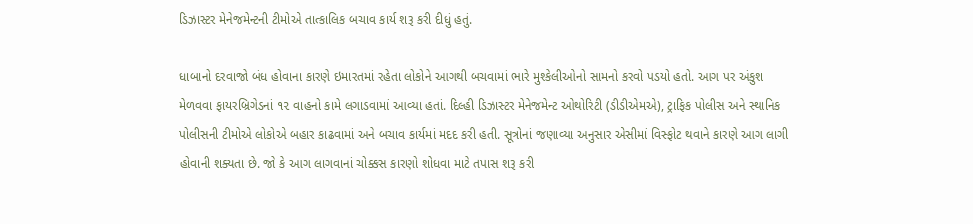ડિઝાસ્ટર મેનેજમેન્ટની ટીમોએ તાત્કાલિક બચાવ કાર્ય શરૂ કરી દીધું હતું.

ધાબાનો દરવાજો બંધ હોવાના કારણે ઇમારતમાં રહેતા લોકોને આગથી બચવામાં ભારે મુશ્કેલીઓનો સામનો કરવો પડયો હતો. આગ પર અંકુશ મેળવવા ફાયરબ્રિગેડનાં ૧૨ વાહનો કામે લગાડવામાં આવ્યા હતાં. દિલ્હી ડિઝાસ્ટર મેનેજમેન્ટ ઓથોરિટી (ડીડીએમએ), ટ્રાફિક પોલીસ અને સ્થાનિક પોલીસની ટીમોએ લોકોએ બહાર કાઢવામાં અને બચાવ કાર્યમાં મદદ કરી હતી. સૂત્રોનાં જણાવ્યા અનુસાર એસીમાં વિસ્ફોટ થવાને કારણે આગ લાગી હોવાની શક્યતા છે. જો કે આગ લાગવાનાં ચોક્કસ કારણો શોધવા માટે તપાસ શરૂ કરી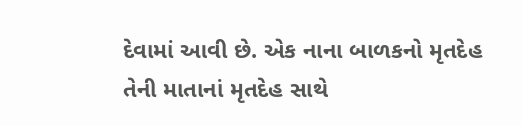દેવામાં આવી છે. એક નાના બાળકનો મૃતદેહ તેની માતાનાં મૃતદેહ સાથે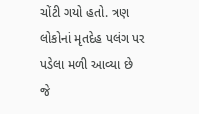ચોંટી ગયો હતો. ત્રણ લોકોનાં મૃતદેહ પલંગ પર પડેલા મળી આવ્યા છે જે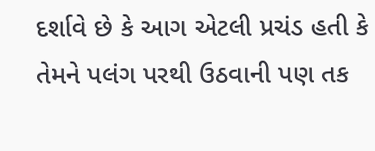દર્શાવે છે કે આગ એટલી પ્રચંડ હતી કે તેમને પલંગ પરથી ઉઠવાની પણ તક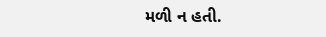મળી ન હતી.